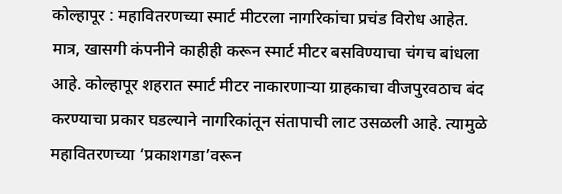कोल्हापूर : महावितरणच्या स्मार्ट मीटरला नागरिकांचा प्रचंड विरोध आहेत. मात्र, खासगी कंपनीने काहीही करून स्मार्ट मीटर बसविण्याचा चंगच बांधला आहे. कोल्हापूर शहरात स्मार्ट मीटर नाकारणाऱ्या ग्राहकाचा वीजपुरवठाच बंद करण्याचा प्रकार घडल्याने नागरिकांतून संतापाची लाट उसळली आहे. त्यामुळे महावितरणच्या ‘प्रकाशगडा’वरून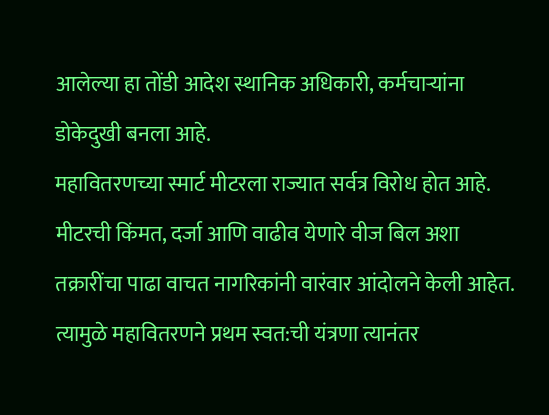आलेल्या हा तोंडी आदेश स्थानिक अधिकारी, कर्मचाऱ्यांना डोकेदुखी बनला आहे.
महावितरणच्या स्मार्ट मीटरला राज्यात सर्वत्र विरोध होत आहे. मीटरची किंमत, दर्जा आणि वाढीव येणारे वीज बिल अशा तक्रारींचा पाढा वाचत नागरिकांनी वारंवार आंदोलने केली आहेत. त्यामुळे महावितरणने प्रथम स्वत:ची यंत्रणा त्यानंतर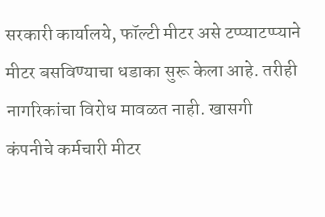सरकारी कार्यालये, फॉल्टी मीटर असे टप्प्याटप्प्याने मीटर बसविण्याचा धडाका सुरू केला आहे. तरीही नागरिकांचा विरोध मावळत नाही. खासगी कंपनीचे कर्मचारी मीटर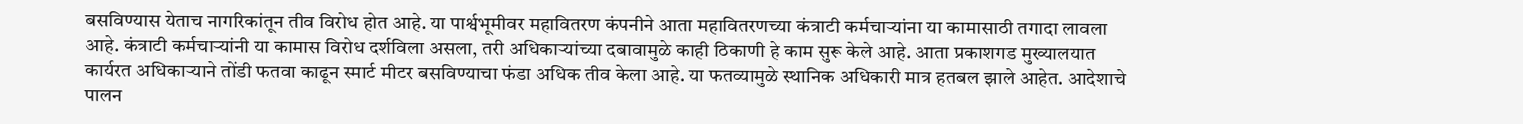बसविण्यास येताच नागरिकांतून तीव विरोध होत आहे. या पार्श्वभूमीवर महावितरण कंपनीने आता महावितरणच्या कंत्राटी कर्मचाऱ्यांना या कामासाठी तगादा लावला आहे. कंत्राटी कर्मचाऱ्यांनी या कामास विरोध दर्शविला असला, तरी अधिकाऱ्यांच्या दबावामुळे काही ठिकाणी हे काम सुरू केले आहे. आता प्रकाशगड मुख्यालयात कार्यरत अधिकाऱ्याने तोंडी फतवा काढून स्मार्ट मीटर बसविण्याचा फंडा अधिक तीव केला आहे. या फतव्यामुळे स्थानिक अधिकारी मात्र हतबल झाले आहेत. आदेशाचे पालन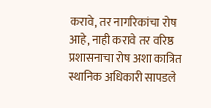करावे, तर नागरिकांचा रोष आहे, नाही करावे तर वरिष्ठ प्रशासनाचा रोष अशा कात्रित स्थानिक अधिकारी सापडले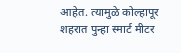आहेत. त्यामुळे कोल्हापूर शहरात पुन्हा स्मार्ट मीटर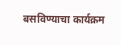बसविण्याचा कार्यक्रम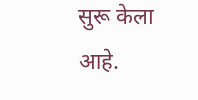सुरू केला आहे.